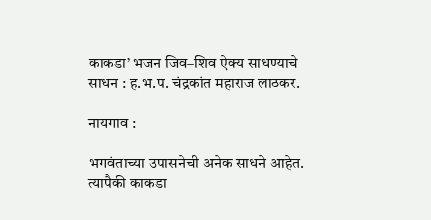काकडा’ भजन जिव–शिव ऐक्य साधण्याचे साधन : ह.भ.प. चंद्रकांत महाराज लाठकर.

नायगाव :

भगवंताच्या उपासनेची अनेक साधने आहेत. त्यापैकी काकडा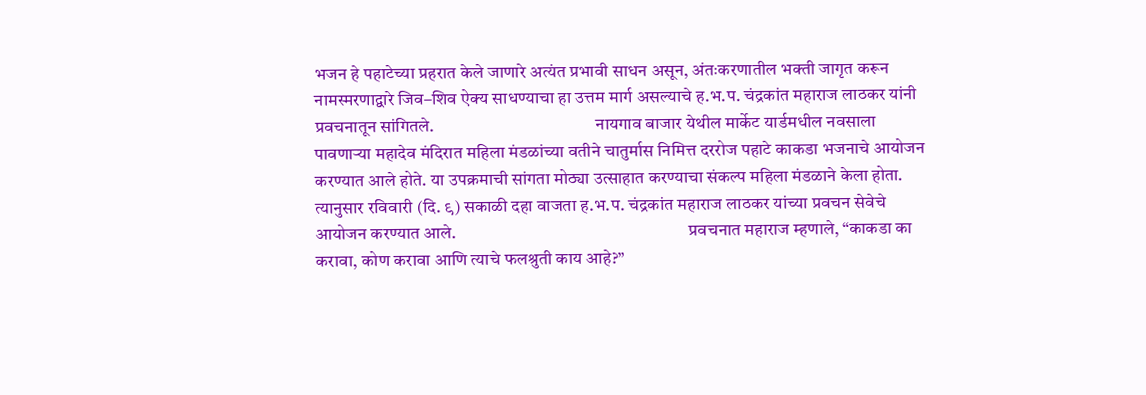भजन हे पहाटेच्या प्रहरात केले जाणारे अत्यंत प्रभावी साधन असून, अंतःकरणातील भक्ती जागृत करून नामस्मरणाद्वारे जिव–शिव ऐक्य साधण्याचा हा उत्तम मार्ग असल्याचे ह.भ.प. चंद्रकांत महाराज लाठकर यांनी प्रवचनातून सांगितले.                                              नायगाव बाजार येथील मार्केट यार्डमधील नवसाला पावणाऱ्या महादेव मंदिरात महिला मंडळांच्या वतीने चातुर्मास निमित्त दररोज पहाटे काकडा भजनाचे आयोजन करण्यात आले होते. या उपक्रमाची सांगता मोठ्या उत्साहात करण्याचा संकल्प महिला मंडळाने केला होता. त्यानुसार रविवारी (दि. ९) सकाळी दहा वाजता ह.भ.प. चंद्रकांत महाराज लाठकर यांच्या प्रवचन सेवेचे आयोजन करण्यात आले.                                                                  प्रवचनात महाराज म्हणाले, “काकडा का करावा, कोण करावा आणि त्याचे फलश्रुती काय आहे?”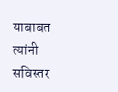याबाबत त्यांनी सविस्तर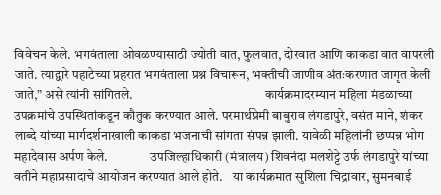विवेचन केले. भगवंताला ओवळण्यासाठी ज्योती वात, फुलवात, दोरवात आणि काकडा वात वापरली जाते. त्याद्वारे पहाटेच्या प्रहरात भगवंताला प्रश्न विचारून, भक्तीची जाणीव अंतःकरणात जागृत केली जाते,” असे त्यांनी सांगितले.                                                  कार्यक्रमादरम्यान महिला मंडळाच्या उपक्रमांचे उपस्थितांकडून कौतुक करण्यात आले. परमार्थप्रेमी बाबुराव लंगडापुरे, वसंत माने, शंकर लाब्दे यांच्या मार्गदर्शनाखाली काकडा भजनाची सांगता संपन्न झाली. यावेळी महिलांनी छप्पन्न भोग महादेवास अर्पण केले.                उपजिल्हाधिकारी (मंत्रालय) शिवनंदा मलशेट्टे उर्फ लंगडापुरे यांच्या वतीने महाप्रसादाचे आयोजन करण्यात आले होते.    या कार्यक्रमात सुशिला चिद्रावार, सुमनबाई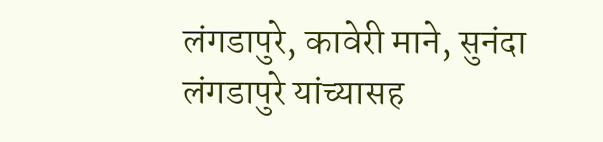लंगडापुरे, कावेरी माने, सुनंदा लंगडापुरे यांच्यासह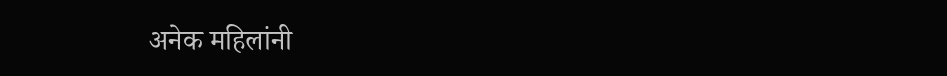अनेक महिलांनी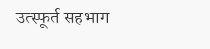उत्स्फूर्त सहभाग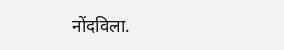नोंदविला.